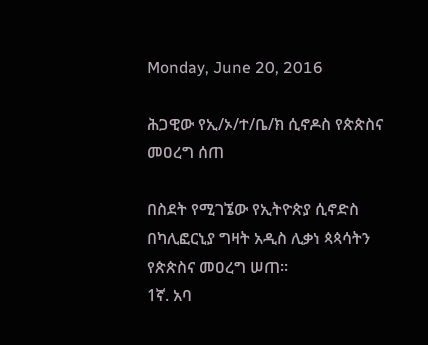Monday, June 20, 2016

ሕጋዊው የኢ/ኦ/ተ/ቤ/ክ ሲኖዶስ የጵጵስና መዐረግ ሰጠ

በስደት የሚገኜው የኢትዮጵያ ሲኖድስ በካሊፎርኒያ ግዛት አዲስ ሊቃነ ጳጳሳትን የጵጵስና መዐረግ ሠጠ።
1ኛ. አባ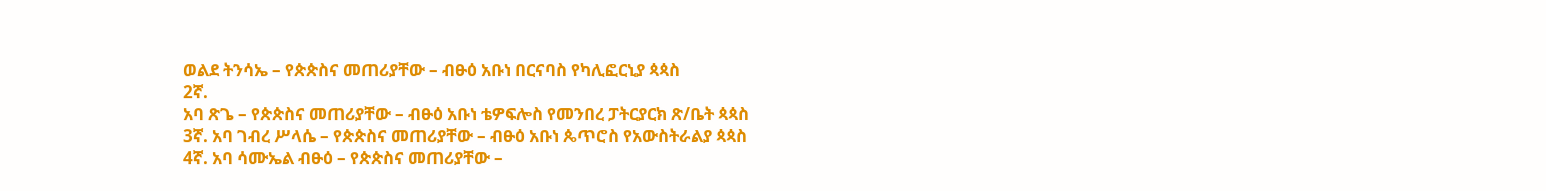ወልደ ትንሳኤ – የጵጵስና መጠሪያቸው – ብፁዕ አቡነ በርናባስ የካሊፎርኒያ ጳጳስ
2ኛ.
አባ ጽጌ – የጵጵስና መጠሪያቸው – ብፁዕ አቡነ ቴዎፍሎስ የመንበረ ፓትርያርክ ጽ/ቤት ጳጳስ
3ኛ. አባ ገብረ ሥላሴ – የጵጵስና መጠሪያቸው – ብፁዕ አቡነ ጴጥሮስ የአውስትራልያ ጳጳስ
4ኛ. አባ ሳሙኤል ብፁዕ – የጵጵስና መጠሪያቸው –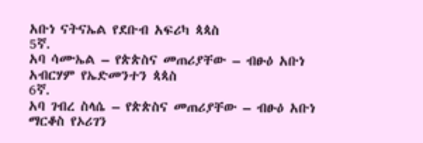አቡነ ናትናኤል የደቡብ አፍሪካ ጳጳስ
5ኛ.
አባ ሳሙኤል – የጵጵስና መጠሪያቸው – ብፁዕ አቡነ አብርሃም የኤድመንተን ጳጳስ
6ኛ.
አባ ገብረ ስላሴ – የጵጵስና መጠሪያቸው – ብፁዕ አቡነ ማርቆስ የኦሪገን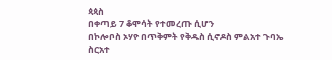ጳጳስ
በቀጣይ 7 ቆሞሳት የተመረጡ ሲሆን
በኮሎቦስ ኦሃዮ በጥቅምት የቅዱስ ሲኖዶስ ምልአተ ጉባኤ ስርአተ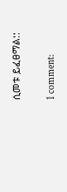ሲመቱ ይፈፀማል::

1 comment: